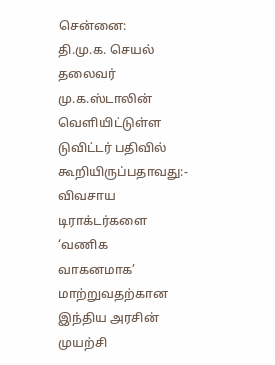சென்னை:
தி.மு.க. செயல் தலைவர் மு.க.ஸ்டாலின் வெளியிட்டுள்ள டுவிட்டர் பதிவில் கூறியிருப்பதாவது:-
விவசாய டிராக்டர்களை ‘வணிக வாகனமாக’ மாற்றுவதற்கான இந்திய அரசின் முயற்சி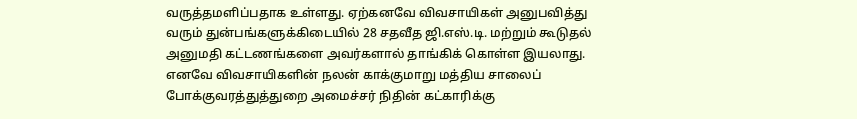வருத்தமளிப்பதாக உள்ளது. ஏற்கனவே விவசாயிகள் அனுபவித்து வரும் துன்பங்களுக்கிடையில் 28 சதவீத ஜி.எஸ்.டி. மற்றும் கூடுதல் அனுமதி கட்டணங்களை அவர்களால் தாங்கிக் கொள்ள இயலாது.
எனவே விவசாயிகளின் நலன் காக்குமாறு மத்திய சாலைப் போக்குவரத்துத்துறை அமைச்சர் நிதின் கட்காரிக்கு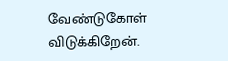வேண்டுகோள் விடுக்கிறேன்.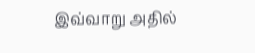இவ்வாறு அதில்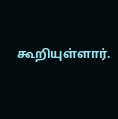கூறியுள்ளார்.